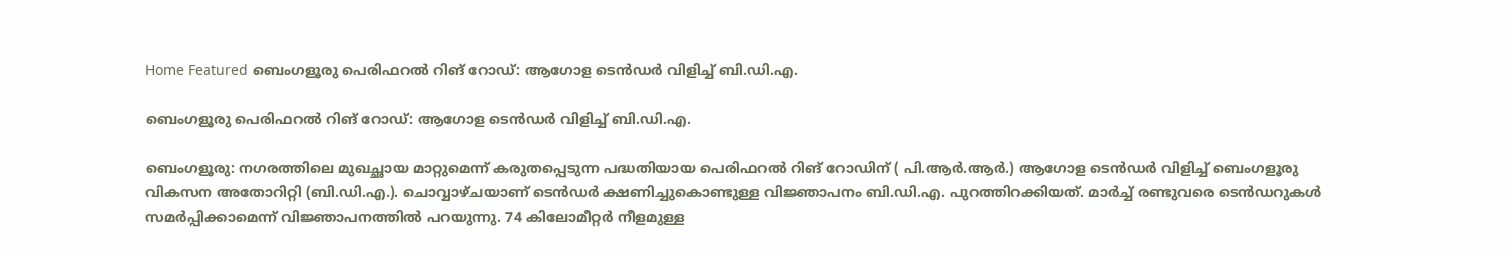Home Featured ബെംഗളൂരു പെരിഫറൽ റിങ് റോഡ്: ആഗോള ടെൻഡർ വിളിച്ച് ബി.ഡി.എ.

ബെംഗളൂരു പെരിഫറൽ റിങ് റോഡ്: ആഗോള ടെൻഡർ വിളിച്ച് ബി.ഡി.എ.

ബെംഗളൂരു: നഗരത്തിലെ മുഖച്ഛായ മാറ്റുമെന്ന് കരുതപ്പെടുന്ന പദ്ധതിയായ പെരിഫറൽ റിങ് റോഡിന് ( പി.ആർ.ആർ.) ആഗോള ടെൻഡർ വിളിച്ച് ബെംഗളൂരു വികസന അതോറിറ്റി (ബി.ഡി.എ.). ചൊവ്വാഴ്ചയാണ് ടെൻഡർ ക്ഷണിച്ചുകൊണ്ടുള്ള വിജ്ഞാപനം ബി.ഡി.എ. പുറത്തിറക്കിയത്. മാർച്ച് രണ്ടുവരെ ടെൻഡറുകൾ സമർപ്പിക്കാമെന്ന് വിജ്ഞാപനത്തിൽ പറയുന്നു. 74 കിലോമീറ്റർ നീളമുള്ള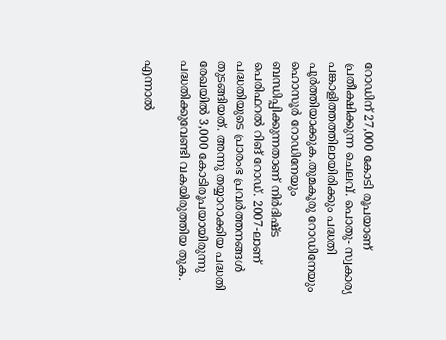റോഡിന് 27,000 കോടി രൂപയാണ് പ്രതീക്ഷിക്കുന്ന ചെലവ്. പൊതു- സ്വകാര്യ പങ്കാളിത്തത്തിലായിരിക്കും പദ്ധതി പൂർത്തിയാക്കുക.തുമകൂരു റോഡിനേയും ഹൊസൂർ റോഡിനേയും ബന്ധിപ്പിക്കുന്നതാണ് നിർദിഷ്ട പെരിഫറൽ റിങ് റോഡ്. 2007-ലാണ് പദ്ധതിയുടെ പ്രാരംഭ പ്രവർത്തനങ്ങൾ തുടങ്ങിയത്. അന്നു തയ്യാറാക്കിയ പദ്ധതി രേഖയിൽ 3,000 കോടിരൂപയായിരുന്നു പദ്ധതിക്കുവേണ്ടി വകയിരുത്തിയ തുക.

എന്നാൽ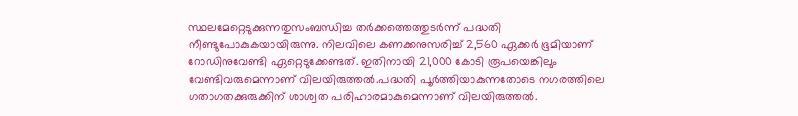സ്ഥലമേറ്റെടുക്കുന്നതുസംബന്ധിച്ച തർക്കത്തെത്തുടർന്ന് പദ്ധതി നീണ്ടുപോകുകയായിരുന്നു. നിലവിലെ കണക്കനുസരിച്ച് 2,560 ഏക്കർ ഭൂമിയാണ് റോഡിനുവേണ്ടി ഏറ്റെടുക്കേണ്ടത്. ഇതിനായി 21,000 കോടി രൂപയെങ്കിലും വേണ്ടിവരുമെന്നാണ് വിലയിരുത്തൽ.പദ്ധതി പൂർത്തിയാകുന്നതോടെ നഗരത്തിലെ ഗതാഗതക്കുരുക്കിന് ശാശ്വത പരിഹാരമാകുമെന്നാണ് വിലയിരുത്തൽ.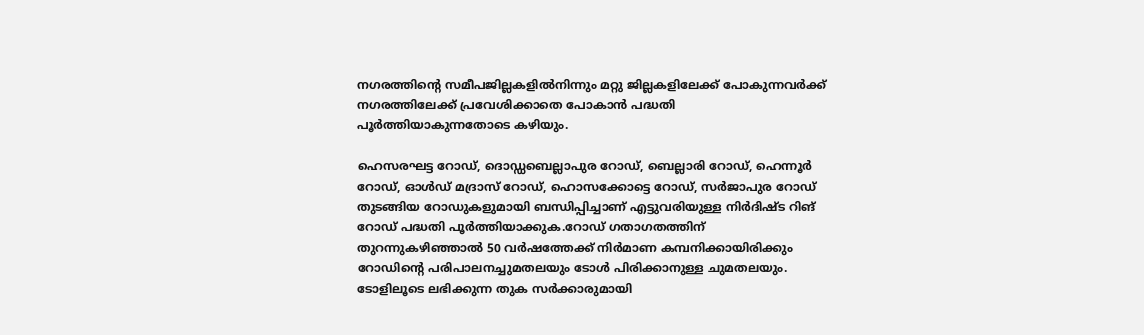നഗരത്തിന്റെ സമീപജില്ലകളിൽനിന്നും മറ്റു ജില്ലകളിലേക്ക് പോകുന്നവർക്ക് നഗരത്തിലേക്ക് പ്രവേശിക്കാതെ പോകാൻ പദ്ധതി പൂർത്തിയാകുന്നതോടെ കഴിയും.

ഹെസരഘട്ട റോഡ്, ദൊഡ്ഡബെല്ലാപുര റോഡ്, ബെല്ലാരി റോഡ്, ഹെന്നൂർ റോഡ്, ഓൾഡ് മദ്രാസ് റോഡ്, ഹൊസക്കോട്ടെ റോഡ്, സർജാപുര റോഡ് തുടങ്ങിയ റോഡുകളുമായി ബന്ധിപ്പിച്ചാണ് എട്ടുവരിയുള്ള നിർദിഷ്ട റിങ് റോഡ് പദ്ധതി പൂർത്തിയാക്കുക.റോഡ് ഗതാഗതത്തിന് തുറന്നുകഴിഞ്ഞാൽ 50 വർഷത്തേക്ക് നിർമാണ കമ്പനിക്കായിരിക്കും റോഡിന്റെ പരിപാലനച്ചുമതലയും ടോൾ പിരിക്കാനുള്ള ചുമതലയും. ടോളിലൂടെ ലഭിക്കുന്ന തുക സർക്കാരുമായി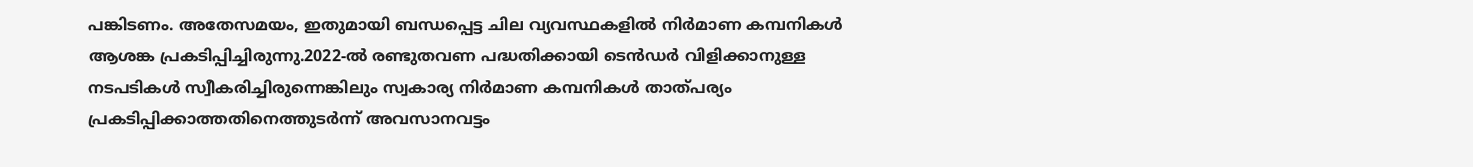പങ്കിടണം. അതേസമയം, ഇതുമായി ബന്ധപ്പെട്ട ചില വ്യവസ്ഥകളിൽ നിർമാണ കമ്പനികൾ ആശങ്ക പ്രകടിപ്പിച്ചിരുന്നു.2022-ൽ രണ്ടുതവണ പദ്ധതിക്കായി ടെൻഡർ വിളിക്കാനുള്ള നടപടികൾ സ്വീകരിച്ചിരുന്നെങ്കിലും സ്വകാര്യ നിർമാണ കമ്പനികൾ താത്പര്യം പ്രകടിപ്പിക്കാത്തതിനെത്തുടർന്ന് അവസാനവട്ടം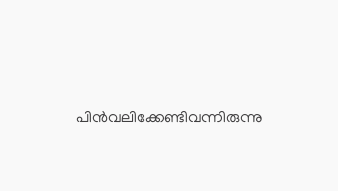പിൻവലിക്കേണ്ടിവന്നിരുന്നു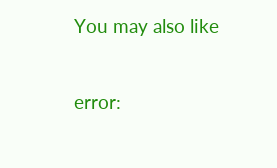You may also like

error: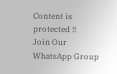Content is protected !!
Join Our WhatsApp Group